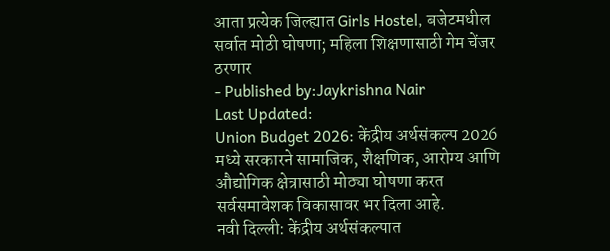आता प्रत्येक जिल्ह्यात Girls Hostel, बजेटमधील सर्वात मोठी घोषणा; महिला शिक्षणासाठी गेम चेंजर ठरणार
- Published by:Jaykrishna Nair
Last Updated:
Union Budget 2026: केंद्रीय अर्थसंकल्प 2026 मध्ये सरकारने सामाजिक, शैक्षणिक, आरोग्य आणि औद्योगिक क्षेत्रासाठी मोठ्या घोषणा करत सर्वसमावेशक विकासावर भर दिला आहे.
नवी दिल्ली: केंद्रीय अर्थसंकल्पात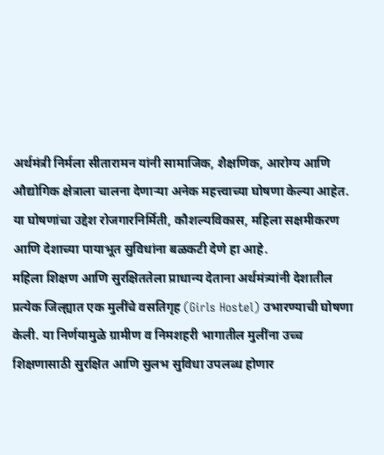अर्थमंत्री निर्मला सीतारामन यांनी सामाजिक, शैक्षणिक, आरोग्य आणि औद्योगिक क्षेत्राला चालना देणाऱ्या अनेक महत्त्वाच्या घोषणा केल्या आहेत. या घोषणांचा उद्देश रोजगारनिर्मिती, कौशल्यविकास, महिला सक्षमीकरण आणि देशाच्या पायाभूत सुविधांना बळकटी देणे हा आहे.
महिला शिक्षण आणि सुरक्षिततेला प्राधान्य देताना अर्थमंत्र्यांनी देशातील प्रत्येक जिल्ह्यात एक मुलींचे वसतिगृह (Girls Hostel) उभारण्याची घोषणा केली. या निर्णयामुळे ग्रामीण व निमशहरी भागातील मुलींना उच्च शिक्षणासाठी सुरक्षित आणि सुलभ सुविधा उपलब्ध होणार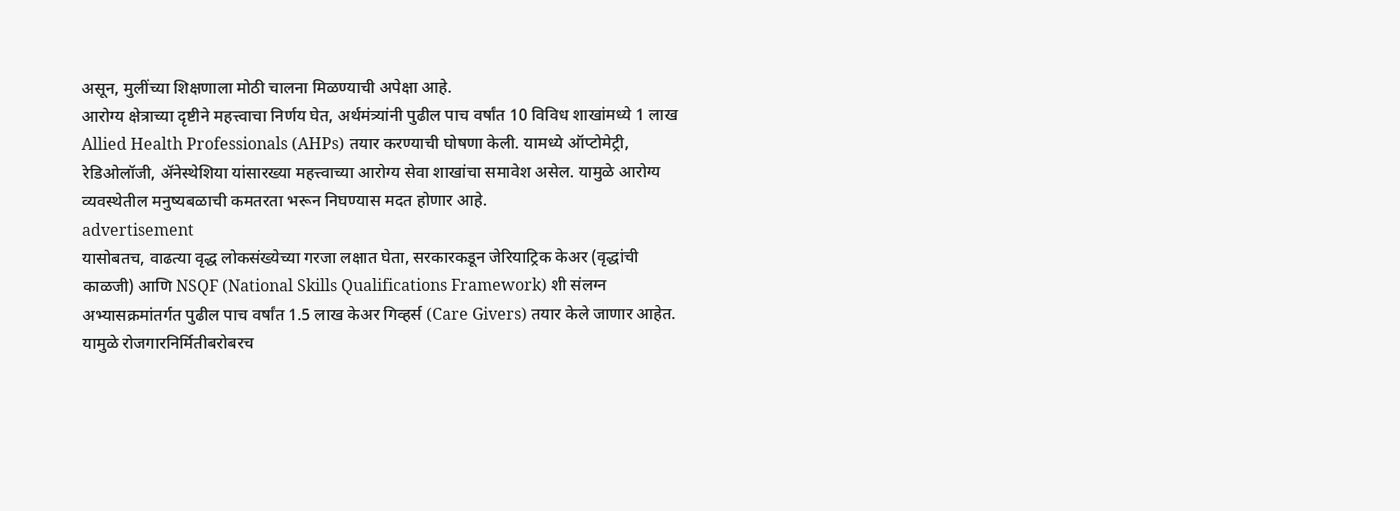असून, मुलींच्या शिक्षणाला मोठी चालना मिळण्याची अपेक्षा आहे.
आरोग्य क्षेत्राच्या दृष्टीने महत्त्वाचा निर्णय घेत, अर्थमंत्र्यांनी पुढील पाच वर्षांत 10 विविध शाखांमध्ये 1 लाख Allied Health Professionals (AHPs) तयार करण्याची घोषणा केली. यामध्ये ऑप्टोमेट्री, रेडिओलॉजी, ॲनेस्थेशिया यांसारख्या महत्त्वाच्या आरोग्य सेवा शाखांचा समावेश असेल. यामुळे आरोग्य व्यवस्थेतील मनुष्यबळाची कमतरता भरून निघण्यास मदत होणार आहे.
advertisement
यासोबतच, वाढत्या वृद्ध लोकसंख्येच्या गरजा लक्षात घेता, सरकारकडून जेरियाट्रिक केअर (वृद्धांची काळजी) आणि NSQF (National Skills Qualifications Framework) शी संलग्न अभ्यासक्रमांतर्गत पुढील पाच वर्षांत 1.5 लाख केअर गिव्हर्स (Care Givers) तयार केले जाणार आहेत. यामुळे रोजगारनिर्मितीबरोबरच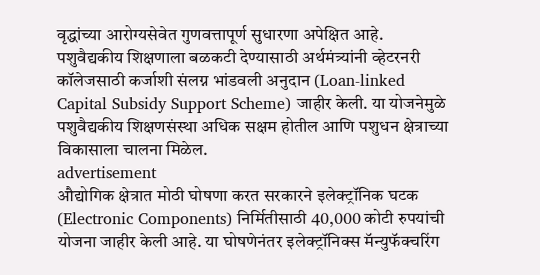वृद्धांच्या आरोग्यसेवेत गुणवत्तापूर्ण सुधारणा अपेक्षित आहे.
पशुवैद्यकीय शिक्षणाला बळकटी देण्यासाठी अर्थमंत्र्यांनी व्हेटरनरी कॉलेजसाठी कर्जाशी संलग्न भांडवली अनुदान (Loan-linked Capital Subsidy Support Scheme) जाहीर केली. या योजनेमुळे पशुवैद्यकीय शिक्षणसंस्था अधिक सक्षम होतील आणि पशुधन क्षेत्राच्या विकासाला चालना मिळेल.
advertisement
औद्योगिक क्षेत्रात मोठी घोषणा करत सरकारने इलेक्ट्रॉनिक घटक (Electronic Components) निर्मितीसाठी 40,000 कोटी रुपयांची योजना जाहीर केली आहे. या घोषणेनंतर इलेक्ट्रॉनिक्स मॅन्युफॅक्चरिंग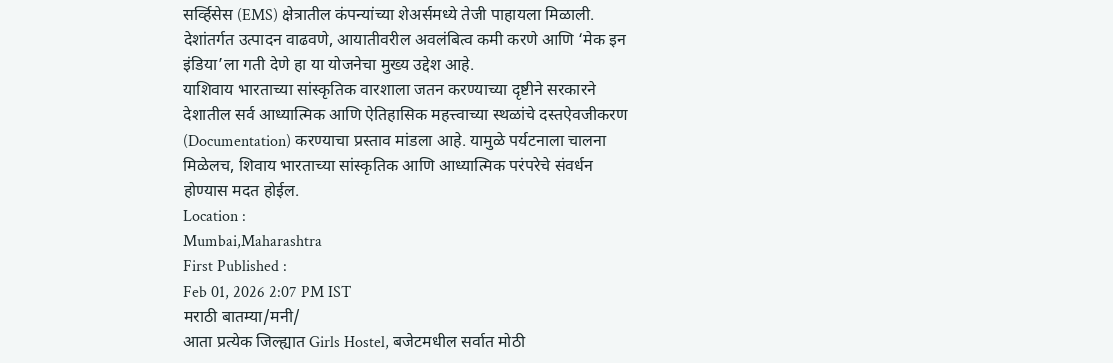सर्व्हिसेस (EMS) क्षेत्रातील कंपन्यांच्या शेअर्समध्ये तेजी पाहायला मिळाली. देशांतर्गत उत्पादन वाढवणे, आयातीवरील अवलंबित्व कमी करणे आणि ‘मेक इन इंडिया’ला गती देणे हा या योजनेचा मुख्य उद्देश आहे.
याशिवाय भारताच्या सांस्कृतिक वारशाला जतन करण्याच्या दृष्टीने सरकारने देशातील सर्व आध्यात्मिक आणि ऐतिहासिक महत्त्वाच्या स्थळांचे दस्तऐवजीकरण (Documentation) करण्याचा प्रस्ताव मांडला आहे. यामुळे पर्यटनाला चालना मिळेलच, शिवाय भारताच्या सांस्कृतिक आणि आध्यात्मिक परंपरेचे संवर्धन होण्यास मदत होईल.
Location :
Mumbai,Maharashtra
First Published :
Feb 01, 2026 2:07 PM IST
मराठी बातम्या/मनी/
आता प्रत्येक जिल्ह्यात Girls Hostel, बजेटमधील सर्वात मोठी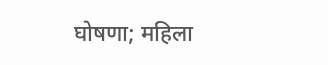घोषणा; महिला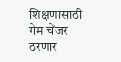शिक्षणासाठी गेम चेंजर ठरणार